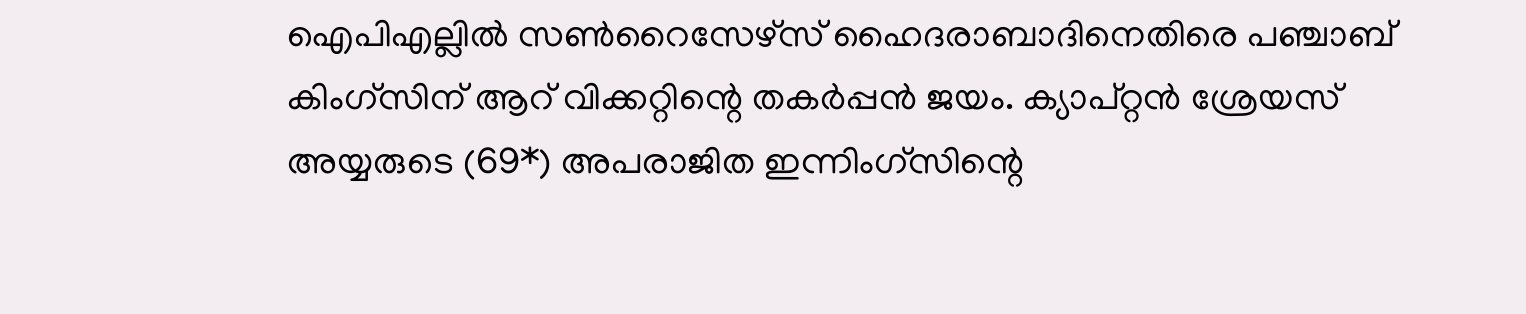ഐപിഎല്ലിൽ സൺറൈസേഴ്‌സ് ഹൈദരാബാദിനെതിരെ പഞ്ചാബ് കിംഗ്‌സിന് ആറ് വിക്കറ്റിന്റെ തകർപ്പൻ ജയം. ക്യാപ്റ്റൻ ശ്രേയസ് അയ്യരുടെ (69*) അപരാജിത ഇന്നിംഗ്‌സിന്റെ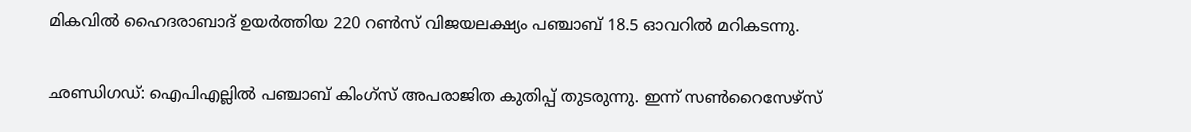മികവിൽ ഹൈദരാബാദ് ഉയർത്തിയ 220 റൺസ് വിജയലക്ഷ്യം പഞ്ചാബ് 18.5 ഓവറിൽ മറികടന്നു.

ഛണ്ഡിഗഡ്: ഐപിഎല്ലില്‍ പഞ്ചാബ് കിംഗ്‌സ് അപരാജിത കുതിപ്പ് തുടരുന്നു. ഇന്ന് സണ്‍റൈസേഴ്‌സ്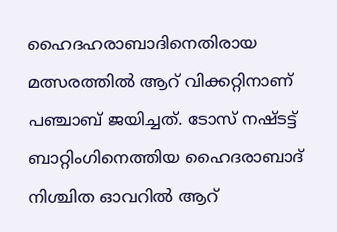ഹൈദഹരാബാദിനെതിരായ മത്സരത്തില്‍ ആറ് വിക്കറ്റിനാണ് പഞ്ചാബ് ജയിച്ചത്. ടോസ് നഷ്ടട്ട് ബാറ്റിംഗിനെത്തിയ ഹൈദരാബാദ് നിശ്ചിത ഓവറില്‍ ആറ്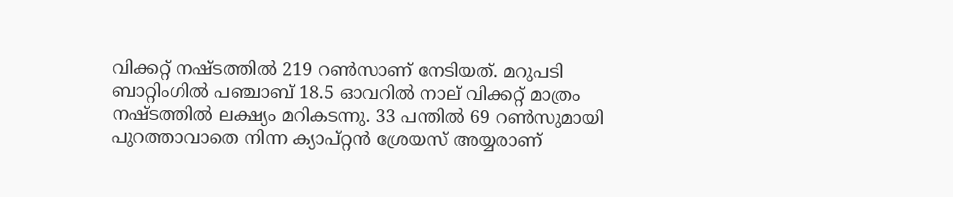വിക്കറ്റ് നഷ്ടത്തില്‍ 219 റണ്‍സാണ് നേടിയത്. മറുപടി ബാറ്റിംഗില്‍ പഞ്ചാബ് 18.5 ഓവറില്‍ നാല് വിക്കറ്റ് മാത്രം നഷ്ടത്തില്‍ ലക്ഷ്യം മറികടന്നു. 33 പന്തില്‍ 69 റണ്‍സുമായി പുറത്താവാതെ നിന്ന ക്യാപ്റ്റന്‍ ശ്രേയസ് അയ്യരാണ്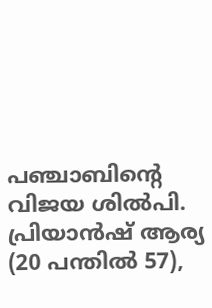പഞ്ചാബിന്റെ വിജയ ശില്‍പി. പ്രിയാന്‍ഷ് ആര്യ (20 പന്തില്‍ 57),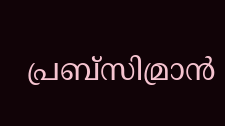പ്രബ്‌സിമ്രാന്‍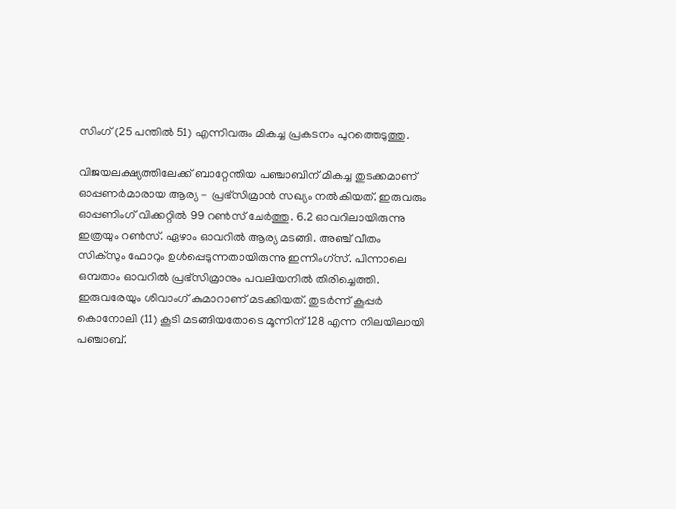സിംഗ് (25 പന്തില്‍ 51) എന്നിവരും മികച്ച പ്രകടനം പുറത്തെടുത്തു.

വിജയലക്ഷ്യത്തിലേക്ക് ബാറ്റേന്തിയ പഞ്ചാബിന് മികച്ച തുടക്കമാണ് ഓപ്പണര്‍മാരായ ആര്യ - പ്രഭ്‌സിമ്രാന്‍ സഖ്യം നല്‍കിയത്. ഇരുവരും ഓപ്പണിംഗ് വിക്കറ്റില്‍ 99 റണ്‍സ് ചേര്‍ത്തു. 6.2 ഓവറിലായിരുന്നു ഇത്രയും റണ്‍സ്. ഏഴാം ഓവറില്‍ ആര്യ മടങ്ങി. അഞ്ച് വീതം സിക്‌സും ഫോറും ഉള്‍പ്പെടുന്നതായിരുന്നു ഇന്നിംഗ്‌സ്. പിന്നാലെ ഒമ്പതാം ഓവറില്‍ പ്രഭ്‌സിമ്രാനും പവലിയനില്‍ തിരിച്ചെത്തി. ഇരുവരേയും ശിവാംഗ് കുമാറാണ് മടക്കിയത്. തുടര്‍ന്ന് കൂപ്പര്‍ കൊനോലി (11) കൂടി മടങ്ങിയതോടെ മൂന്നിന് 128 എന്ന നിലയിലായി പഞ്ചാബ്.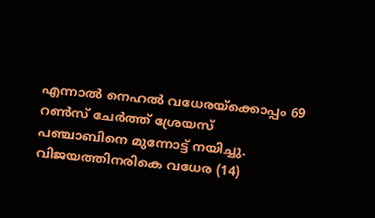എന്നാല്‍ നെഹല്‍ വധേരയ്‌ക്കൊപ്പം 69 റണ്‍സ് ചേര്‍ത്ത് ശ്രേയസ് പഞ്ചാബിനെ മുന്നോട്ട് നയിച്ചു. വിജയത്തിനരികെ വധേര (14)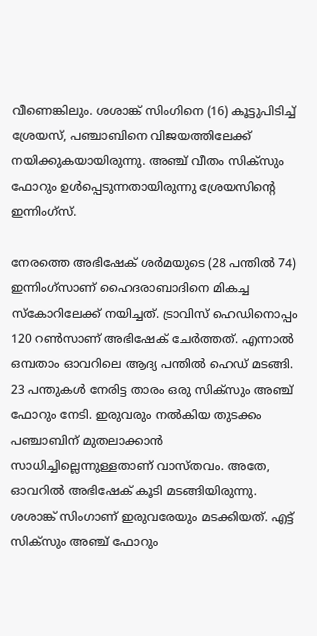വീണെങ്കിലും. ശശാങ്ക് സിംഗിനെ (16) കൂട്ടുപിടിച്ച് ശ്രേയസ്, പഞ്ചാബിനെ വിജയത്തിലേക്ക് നയിക്കുകയായിരുന്നു. അഞ്ച് വീതം സിക്‌സും ഫോറും ഉള്‍പ്പെടുന്നതായിരുന്നു ശ്രേയസിന്റെ ഇന്നിംഗ്‌സ്.

നേരത്തെ അഭിഷേക് ശര്‍മയുടെ (28 പന്തില്‍ 74) ഇന്നിംഗ്‌സാണ് ഹൈദരാബാദിനെ മികച്ച സ്‌കോറിലേക്ക് നയിച്ചത്. ട്രാവിസ് ഹെഡിനൊപ്പം 120 റണ്‍സാണ് അഭിഷേക് ചേര്‍ത്തത്. എന്നാല്‍ ഒമ്പതാം ഓവറിലെ ആദ്യ പന്തില്‍ ഹെഡ് മടങ്ങി. 23 പന്തുകള്‍ നേരിട്ട താരം ഒരു സിക്‌സും അഞ്ച് ഫോറും നേടി. ഇരുവരും നല്‍കിയ തുടക്കം പഞ്ചാബിന് മുതലാക്കാന്‍ സാധിച്ചില്ലെന്നുള്ളതാണ് വാസ്തവം. അതേ, ഓവറില്‍ അഭിഷേക് കൂടി മടങ്ങിയിരുന്നു. ശശാങ്ക് സിംഗാണ് ഇരുവരേയും മടക്കിയത്. എട്ട് സിക്‌സും അഞ്ച് ഫോറും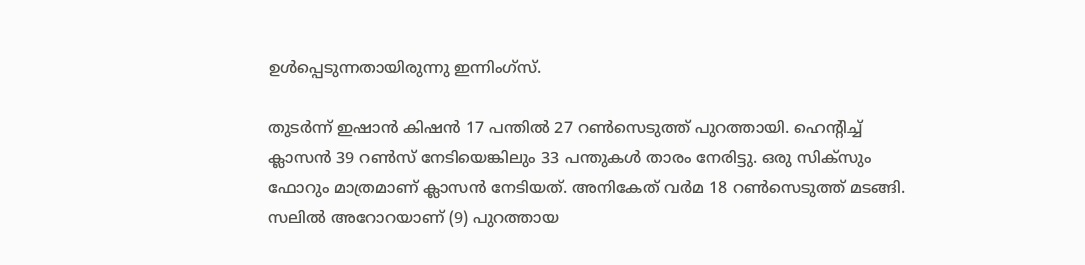ഉള്‍പ്പെടുന്നതായിരുന്നു ഇന്നിംഗ്‌സ്.

തുടര്‍ന്ന് ഇഷാന്‍ കിഷന്‍ 17 പന്തില്‍ 27 റണ്‍സെടുത്ത് പുറത്തായി. ഹെന്റിച്ച് ക്ലാസന്‍ 39 റണ്‍സ് നേടിയെങ്കിലും 33 പന്തുകള്‍ താരം നേരിട്ടു. ഒരു സിക്‌സും ഫോറും മാത്രമാണ് ക്ലാസന്‍ നേടിയത്. അനികേത് വര്‍മ 18 റണ്‍സെടുത്ത് മടങ്ങി. സലില്‍ അറോറയാണ് (9) പുറത്തായ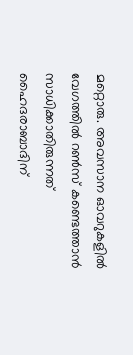മറ്റൊരു. അവസാന ഓവറുകളില്‍ വേഗത്തില്‍ റണ്‍സ് കണ്ടെത്താന്‍ സാധിക്കാതിരുന്നത് ഹൈദരാബാദിന്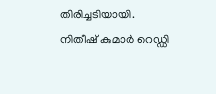തിരിച്ചടിയായി. നിതീഷ് കുമാര്‍ റെഡ്ഡി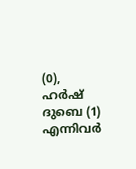(0), ഹര്‍ഷ് ദുബെ (1) എന്നിവര്‍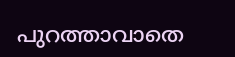പുറത്താവാതെ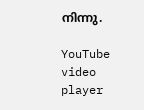നിന്നു.

YouTube video player